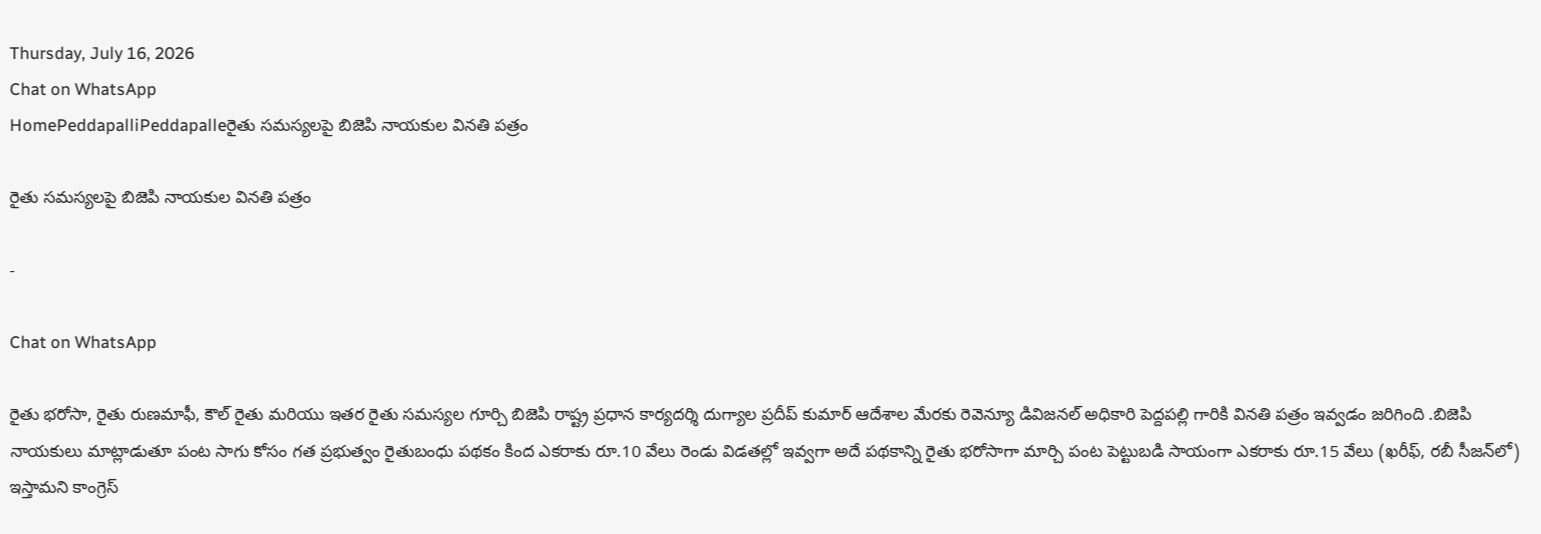Thursday, July 16, 2026
Chat on WhatsApp
HomePeddapalliPeddapalleరైతు సమస్యలపై బిజెపి నాయకుల వినతి పత్రం

రైతు సమస్యలపై బిజెపి నాయకుల వినతి పత్రం

-

Chat on WhatsApp

రైతు భరోసా, రైతు రుణమాఫీ, కౌల్ రైతు మరియు ఇతర రైతు సమస్యల గూర్చి బిజెపి రాష్ట్ర ప్రధాన కార్యదర్శి దుగ్యాల ప్రదీప్ కుమార్ ఆదేశాల మేరకు రెవెన్యూ డివిజనల్ అధికారి పెద్దపల్లి గారికి వినతి పత్రం ఇవ్వడం జరిగింది .బిజెపి నాయకులు మాట్లాడుతూ పంట సాగు కోసం గత ప్రభుత్వం రైతుబంధు పథకం కింద ఎకరాకు రూ.10 వేలు రెండు విడతల్లో ఇవ్వగా అదే పథకాన్ని రైతు భరోసాగా మార్చి పంట పెట్టుబడి సాయంగా ఎకరాకు రూ.15 వేలు (ఖరీఫ్, రబీ సీజన్‌లో) ఇస్తామని కాంగ్రెస్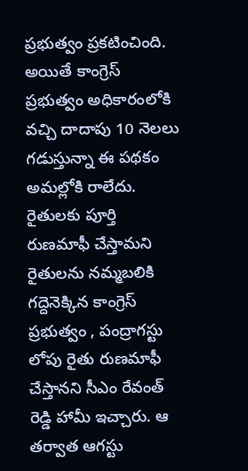ప్రభుత్వం ప్రకటించింది. అయితే కాంగ్రెస్ ప్రభుత్వం అధికారంలోకి వచ్చి దాదాపు 10 నెలలు గడుస్తున్నా ఈ పథకం అమల్లోకి రాలేదు.
రైతులకు పూర్తి రుణమాఫీ చేస్తామని రైతులను నమ్మబలికి గద్దెనెక్కిన కాంగ్రెస్ ప్రభుత్వం , పంద్రాగస్టు లోపు రైతు రుణమాఫీ చేస్తానని సీఎం రేవంత్ రెడ్డి హామీ ఇచ్చారు. ఆ తర్వాత ఆగస్టు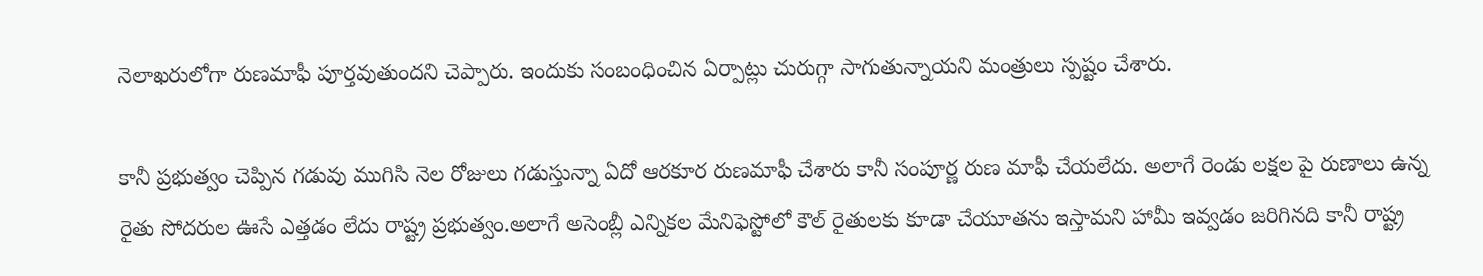నెలాఖరులోగా రుణమాఫీ పూర్తవుతుందని చెప్పారు. ఇందుకు సంబంధించిన ఏర్పాట్లు చురుగ్గా సాగుతున్నాయని మంత్రులు స్పష్టం చేశారు.

కానీ ప్రభుత్వం చెప్పిన గడువు ముగిసి నెల రోజులు గడుస్తున్నా ఏదో ఆరకూర రుణమాఫీ చేశారు కానీ సంపూర్ణ రుణ మాఫీ చేయలేదు. అలాగే రెండు లక్షల పై రుణాలు ఉన్న రైతు సోదరుల ఊసే ఎత్తడం లేదు రాష్ట్ర ప్రభుత్వం.అలాగే అసెంబ్లీ ఎన్నికల మేనిఫెస్టోలో కౌల్ రైతులకు కూడా చేయూతను ఇస్తామని హామీ ఇవ్వడం జరిగినది కానీ రాష్ట్ర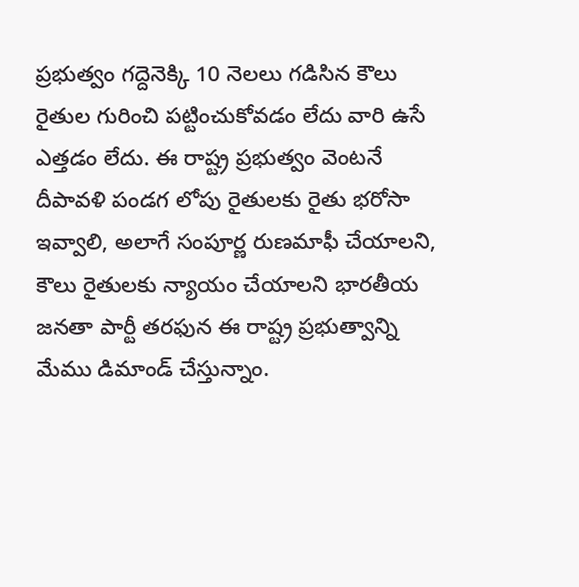ప్రభుత్వం గద్దెనెక్కి 10 నెలలు గడిసిన కౌలు రైతుల గురించి పట్టించుకోవడం లేదు వారి ఉసే ఎత్తడం లేదు. ఈ రాష్ట్ర ప్రభుత్వం వెంటనే దీపావళి పండగ లోపు రైతులకు రైతు భరోసా ఇవ్వాలి, అలాగే సంపూర్ణ రుణమాఫీ చేయాలని, కౌలు రైతులకు న్యాయం చేయాలని భారతీయ జనతా పార్టీ తరఫున ఈ రాష్ట్ర ప్రభుత్వాన్ని మేము డిమాండ్ చేస్తున్నాం.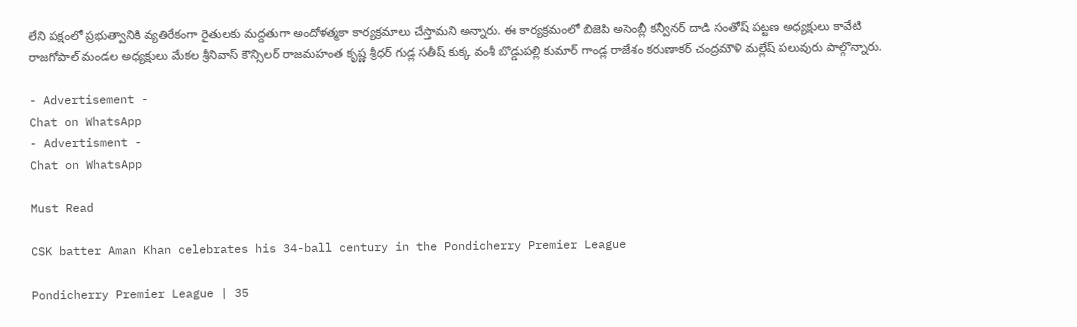లేని పక్షంలో ప్రభుత్వానికి వ్యతిరేకంగా రైతులకు మద్దతుగా అందోళత్మకా కార్యక్రమాలు చేస్తామని అన్నారు. ఈ కార్యక్రమంలో బిజెపి అసెంబ్లీ కన్వీనర్ దాడి సంతోష్ పట్టణ అధ్యక్షులు కావేటి రాజగోపాల్ మండల అధ్యక్షులు మేకల శ్రీనివాస్ కౌన్సిలర్ రాజమహంత కృష్ణ శ్రీధర్ గుడ్ల సతీష్ కుక్క వంశీ బొడ్డుపల్లి కుమార్ గాండ్ల రాజేశం కరుణాకర్ చంద్రమౌళి మల్లేష్ పలువురు పాల్గొన్నారు.

- Advertisement -
Chat on WhatsApp
- Advertisment -
Chat on WhatsApp

Must Read

CSK batter Aman Khan celebrates his 34-ball century in the Pondicherry Premier League

Pondicherry Premier League | 35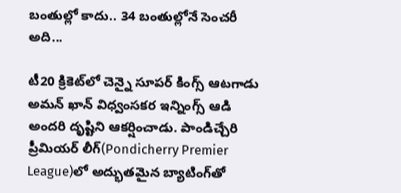బంతుల్లో కాదు.. 34 బంతుల్లోనే సెంచరీ అది...

టీ20 క్రికెట్‌లో చెన్నై సూపర్ కింగ్స్ ఆటగాడు అమన్ ఖాన్ విధ్వంసకర ఇన్నింగ్స్ ఆడి అందరి దృష్టిని ఆకర్షించాడు. పాండిచ్చేరి ప్రీమియర్ లీగ్‌(Pondicherry Premier League)లో అద్భుతమైన బ్యాటింగ్‌తో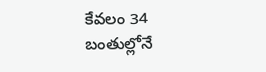కేవలం 34 బంతుల్లోనే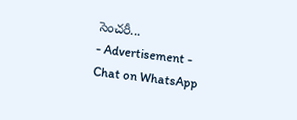సెంచరీ...
- Advertisement -
Chat on WhatsApp